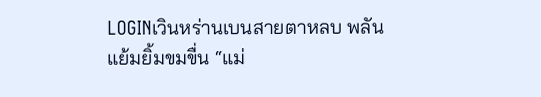LOGINเวินหร่านเบนสายตาหลบ พลันแย้มยิ้มขมขื่น “แม่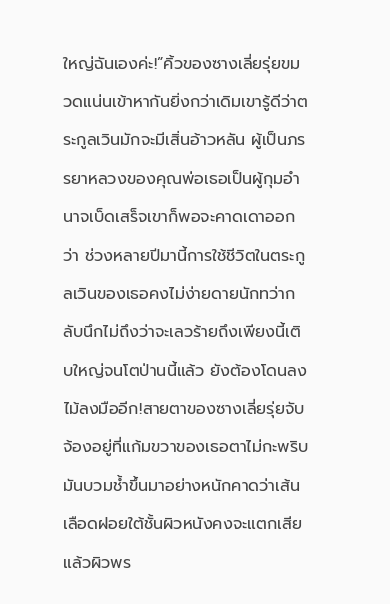ใหญ่ฉันเองค่ะ!”คิ้วของซางเลี่ยรุ่ยขมวดแน่นเข้าหากันยิ่งกว่าเดิมเขารู้ดีว่าตระกูลเวินมักจะมีเสิ่นอ้าวหลัน ผู้เป็นภรรยาหลวงของคุณพ่อเธอเป็นผู้กุมอำนาจเบ็ดเสร็จเขาก็พอจะคาดเดาออกว่า ช่วงหลายปีมานี้การใช้ชีวิตในตระกูลเวินของเธอคงไม่ง่ายดายนักทว่ากลับนึกไม่ถึงว่าจะเลวร้ายถึงเพียงนี้เติบใหญ่จนโตป่านนี้แล้ว ยังต้องโดนลงไม้ลงมืออีก!สายตาของซางเลี่ยรุ่ยจับจ้องอยู่ที่แก้มขวาของเธอตาไม่กะพริบมันบวมช้ำขึ้นมาอย่างหนักคาดว่าเส้นเลือดฝอยใต้ชั้นผิวหนังคงจะแตกเสียแล้วผิวพร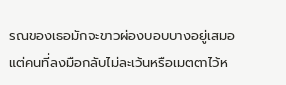รณของเธอมักจะขาวผ่องบอบบางอยู่เสมอแต่คนที่ลงมือกลับไม่ละเว้นหรือเมตตาไว้ห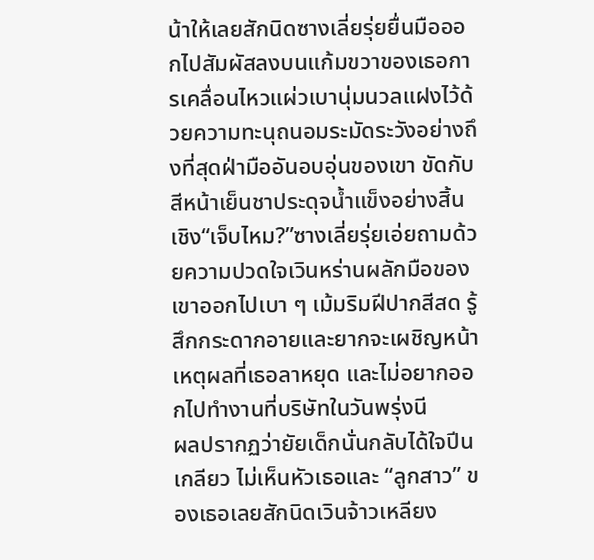น้าให้เลยสักนิดซางเลี่ยรุ่ยยื่นมือออกไปสัมผัสลงบนแก้มขวาของเธอการเคลื่อนไหวแผ่วเบานุ่มนวลแฝงไว้ด้วยความทะนุถนอมระมัดระวังอย่างถึงที่สุดฝ่ามืออันอบอุ่นของเขา ขัดกับสีหน้าเย็นชาประดุจน้ำแข็งอย่างสิ้นเชิง“เจ็บไหม?”ซางเลี่ยรุ่ยเอ่ยถามด้วยความปวดใจเวินหร่านผลักมือของเขาออกไปเบา ๆ เม้มริมฝีปากสีสด รู้สึกกระดากอายและยากจะเผชิญหน้าเหตุผลที่เธอลาหยุด และไม่อยากออกไปทำงานที่บริษัทในวันพรุ่งนี
ผลปรากฏว่ายัยเด็กนั่นกลับได้ใจปีนเกลียว ไม่เห็นหัวเธอและ “ลูกสาว” ของเธอเลยสักนิดเวินจ้าวเหลียง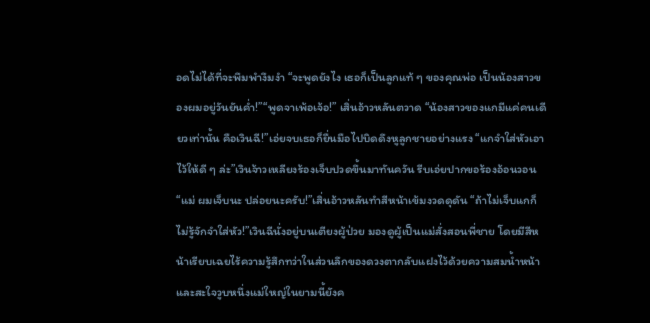อดไม่ได้ที่จะพึมพำงึมงำ “จะพูดยังไง เธอก็เป็นลูกแท้ ๆ ของคุณพ่อ เป็นน้องสาวของผมอยู่วันยันค่ำ!”“พูดจาเพ้อเจ้อ!” เสิ่นอ้าวหลันตวาด “น้องสาวของแกมีแค่คนเดียวเท่านั้น คือเวินฉี!”เอ่ยจบเธอก็ยื่นมือไปบิดดึงหูลูกชายอย่างแรง “แกจำใส่หัวเอาไว้ให้ดี ๆ ล่ะ”เวินจ้าวเหลียงร้องเจ็บปวดขึ้นมาทันควัน รีบเอ่ยปากขอร้องอ้อนวอน “แม่ ผมเจ็บนะ ปล่อยนะครับ!”เสิ่นอ้าวหลันทำสีหน้าเข้มงวดดุดัน “ถ้าไม่เจ็บแกก็ไม่รู้จักจำใส่หัว!”เวินฉีนั่งอยู่บนเตียงผู้ป่วย มองดูผู้เป็นแม่สั่งสอนพี่ชาย โดยมีสีหน้าเรียบเฉยไร้ความรู้สึกทว่าในส่วนลึกของดวงตากลับแฝงไว้ด้วยความสมน้ำหน้าและสะใจวูบหนึ่งแม่ใหญ่ในยามนี้ยังค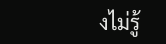งไม่รู้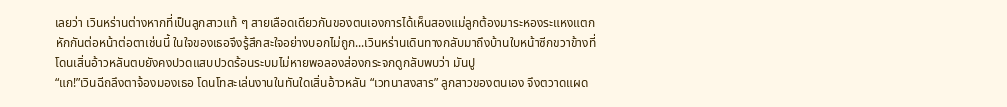เลยว่า เวินหร่านต่างหากที่เป็นลูกสาวแท้ ๆ สายเลือดเดียวกันของตนเองการได้เห็นสองแม่ลูกต้องมาระหองระแหงแตกหักกันต่อหน้าต่อตาเช่นนี้ ในใจของเธอจึงรู้สึกสะใจอย่างบอกไม่ถูก...เวินหร่านเดินทางกลับมาถึงบ้านใบหน้าซีกขวาข้างที่โดนเสิ่นอ้าวหลันตบยังคงปวดแสบปวดร้อนระบมไม่หายพอลองส่องกระจกดูกลับพบว่า มันปู
“แก!”เวินฉีถลึงตาจ้องมองเธอ โดนโทสะเล่นงานในทันใดเสิ่นอ้าวหลัน “เวทนาสงสาร” ลูกสาวของตนเอง จึงตวาดแผด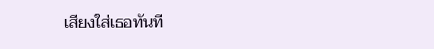เสียงใส่เธอทันที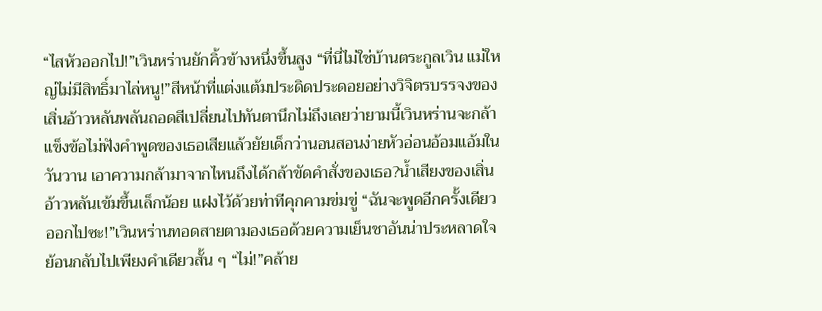“ไสหัวออกไป!”เวินหร่านยักคิ้วข้างหนึ่งขึ้นสูง “ที่นี่ไม่ใช่บ้านตระกูลเวิน แม่ใหญ่ไม่มีสิทธิ์มาไล่หนู!”สีหน้าที่แต่งแต้มประดิดประดอยอย่างวิจิตรบรรจงของเสิ่นอ้าวหลันพลันถอดสีเปลี่ยนไปทันตานึกไม่ถึงเลยว่ายามนี้เวินหร่านจะกล้าแข็งข้อไม่ฟังคำพูดของเธอเสียแล้วยัยเด็กว่านอนสอนง่ายหัวอ่อนอ้อมแอ้มในวันวาน เอาความกล้ามาจากไหนถึงได้กล้าขัดคำสั่งของเธอ?น้ำเสียงของเสิ่นอ้าวหลันเข้มขึ้นเล็กน้อย แฝงไว้ด้วยท่าทีคุกคามข่มขู่ “ฉันจะพูดอีกครั้งเดียว ออกไปซะ!”เวินหร่านทอดสายตามองเธอด้วยความเย็นชาอันน่าประหลาดใจย้อนกลับไปเพียงคำเดียวสั้น ๆ “ไม่!”คล้าย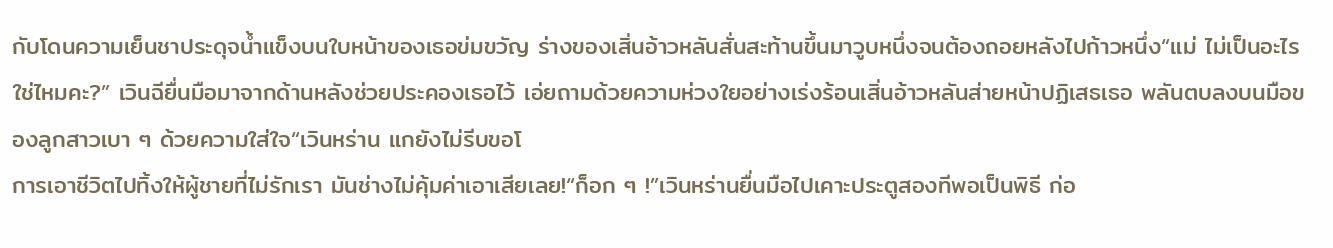กับโดนความเย็นชาประดุจน้ำแข็งบนใบหน้าของเธอข่มขวัญ ร่างของเสิ่นอ้าวหลันสั่นสะท้านขึ้นมาวูบหนึ่งจนต้องถอยหลังไปก้าวหนึ่ง“แม่ ไม่เป็นอะไรใช่ไหมคะ?” เวินฉียื่นมือมาจากด้านหลังช่วยประคองเธอไว้ เอ่ยถามด้วยความห่วงใยอย่างเร่งร้อนเสิ่นอ้าวหลันส่ายหน้าปฏิเสธเธอ พลันตบลงบนมือของลูกสาวเบา ๆ ด้วยความใส่ใจ“เวินหร่าน แกยังไม่รีบขอโ
การเอาชีวิตไปทิ้งให้ผู้ชายที่ไม่รักเรา มันช่างไม่คุ้มค่าเอาเสียเลย!“ก็อก ๆ !”เวินหร่านยื่นมือไปเคาะประตูสองทีพอเป็นพิธี ก่อ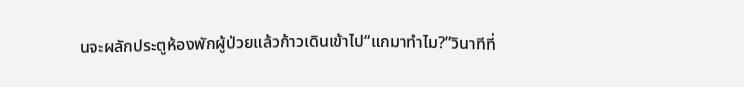นจะผลักประตูห้องพักผู้ป่วยแล้วก้าวเดินเข้าไป“แกมาทำไม?”วินาทีที่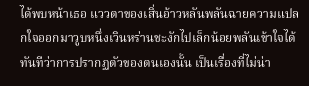ได้พบหน้าเธอ แววตาของเสิ่นอ้าวหลันพลันฉายความแปลกใจออกมาวูบหนึ่งเวินหร่านชะงักไปเล็กน้อยพลันเข้าใจได้ทันทีว่าการปรากฏตัวของตนเองนั้น เป็นเรื่องที่ไม่น่า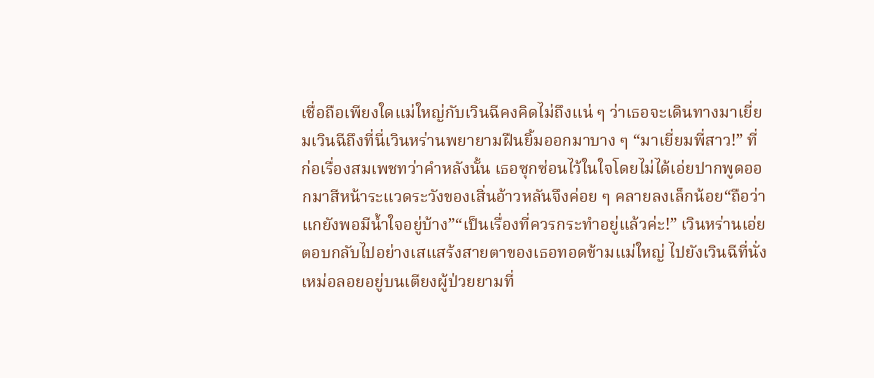เชื่อถือเพียงใดแม่ใหญ่กับเวินฉีคงคิดไม่ถึงแน่ ๆ ว่าเธอจะเดินทางมาเยี่ยมเวินฉีถึงที่นี่เวินหร่านพยายามฝืนยิ้มออกมาบาง ๆ “มาเยี่ยมพี่สาว!” ที่ก่อเรื่องสมเพชทว่าคำหลังนั้น เธอซุกซ่อนไว้ในใจโดยไม่ได้เอ่ยปากพูดออกมาสีหน้าระแวดระวังของเสิ่นอ้าวหลันจึงค่อย ๆ คลายลงเล็กน้อย“ถือว่าแกยังพอมีน้ำใจอยู่บ้าง”“เป็นเรื่องที่ควรกระทำอยู่แล้วค่ะ!” เวินหร่านเอ่ยตอบกลับไปอย่างเสแสร้งสายตาของเธอทอดข้ามแม่ใหญ่ ไปยังเวินฉีที่นั่งเหม่อลอยอยู่บนเตียงผู้ป่วยยามที่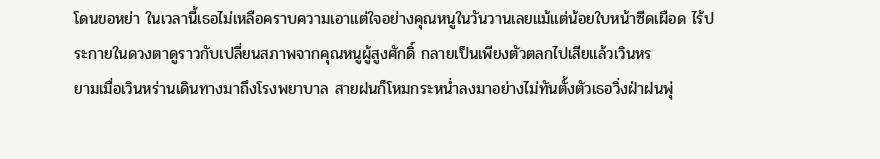โดนขอหย่า ในเวลานี้เธอไม่เหลือคราบความเอาแต่ใจอย่างคุณหนูในวันวานเลยแม้แต่น้อยใบหน้าซีดเผือด ไร้ประกายในดวงตาดูราวกับเปลี่ยนสภาพจากคุณหนูผู้สูงศักดิ์ กลายเป็นเพียงตัวตลกไปเสียแล้วเวินหร
ยามเมื่อเวินหร่านเดินทางมาถึงโรงพยาบาล สายฝนก็โหมกระหน่ำลงมาอย่างไม่ทันตั้งตัวเธอวิ่งฝ่าฝนพุ่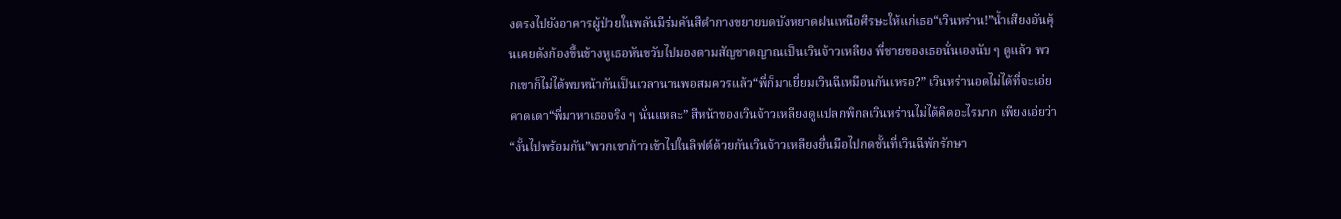งตรงไปยังอาคารผู้ป่วยในพลันมีร่มคันสีดำกางขยายบดบังหยาดฝนเหนือศีรษะให้แก่เธอ“เวินหร่าน!”น้ำเสียงอันคุ้นเคยดังก้องขึ้นข้างหูเธอหันขวับไปมองตามสัญชาตญาณเป็นเวินจ้าวเหลียง พี่ชายของเธอนั่นเองนับ ๆ ดูแล้ว พวกเขาก็ไม่ได้พบหน้ากันเป็นเวลานานพอสมควรแล้ว“พี่ก็มาเยี่ยมเวินฉีเหมือนกันเหรอ?” เวินหร่านอดไม่ได้ที่จะเอ่ยคาดเดา“พี่มาหาเธอจริง ๆ นั่นแหละ” สีหน้าของเวินจ้าวเหลียงดูแปลกพิกลเวินหร่านไม่ได้คิดอะไรมาก เพียงเอ่ยว่า “งั้นไปพร้อมกัน”พวกเขาก้าวเข้าไปในลิฟต์ด้วยกันเวินจ้าวเหลียงยื่นมือไปกดชั้นที่เวินฉีพักรักษา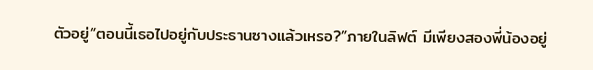ตัวอยู่“ตอนนี้เธอไปอยู่กับประธานซางแล้วเหรอ?”ภายในลิฟต์ มีเพียงสองพี่น้องอยู่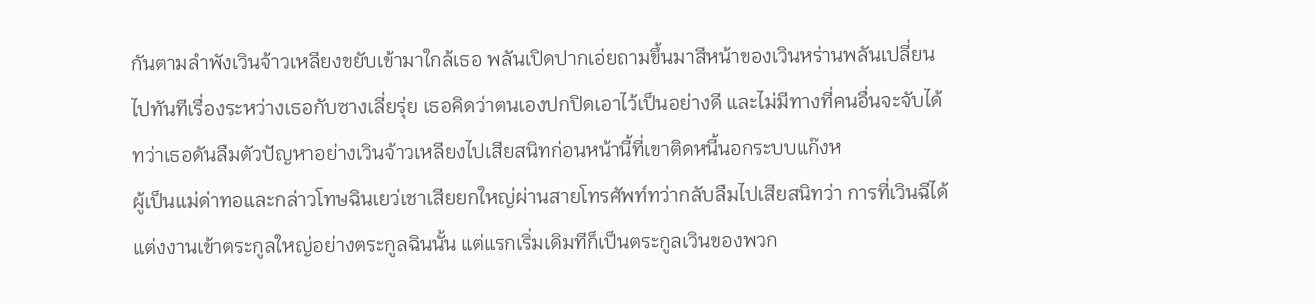กันตามลำพังเวินจ้าวเหลียงขยับเข้ามาใกล้เธอ พลันเปิดปากเอ่ยถามขึ้นมาสีหน้าของเวินหร่านพลันเปลี่ยนไปทันทีเรื่องระหว่างเธอกับซางเลี่ยรุ่ย เธอคิดว่าตนเองปกปิดเอาไว้เป็นอย่างดี และไม่มีทางที่คนอื่นจะจับได้ทว่าเธอดันลืมตัวปัญหาอย่างเวินจ้าวเหลียงไปเสียสนิทก่อนหน้านี้ที่เขาติดหนี้นอกระบบแก๊งห
ผู้เป็นแม่ด่าทอและกล่าวโทษฉินเยว่เชาเสียยกใหญ่ผ่านสายโทรศัพท์ทว่ากลับลืมไปเสียสนิทว่า การที่เวินฉีได้แต่งงานเข้าตระกูลใหญ่อย่างตระกูลฉินนั้น แต่แรกเริ่มเดิมทีก็เป็นตระกูลเวินของพวก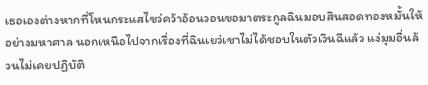เธอเองต่างหากที่โหนกระแสไขว่คว้าอ้อนวอนขอมาตระกูลฉินมอบสินสอดทองหมั้นให้อย่างมหาศาล นอกเหนือไปจากเรื่องที่ฉินเยว่เชาไม่ได้ชอบในตัวเวินฉีแล้ว แง่มุมอื่นล้วนไม่เคยปฏิบัติ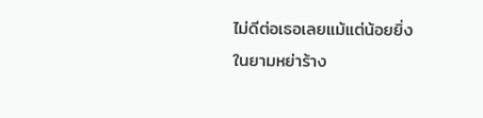ไม่ดีต่อเธอเลยแม้แต่น้อยยิ่งในยามหย่าร้าง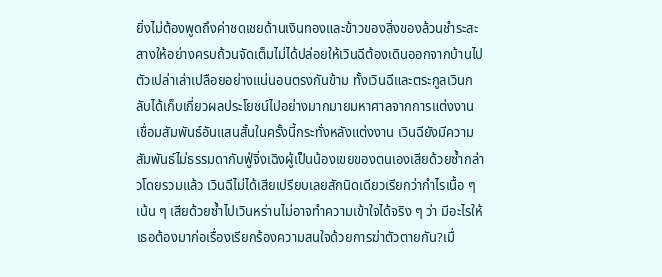ยิ่งไม่ต้องพูดถึงค่าชดเชยด้านเงินทองและข้าวของสิ่งของล้วนชำระสะสางให้อย่างครบถ้วนจัดเต็มไม่ได้ปล่อยให้เวินฉีต้องเดินออกจากบ้านไปตัวเปล่าเล่าเปลือยอย่างแน่นอนตรงกันข้าม ทั้งเวินฉีและตระกูลเวินกลับได้เก็บเกี่ยวผลประโยชน์ไปอย่างมากมายมหาศาลจากการแต่งงานเชื่อมสัมพันธ์อันแสนสั้นในครั้งนี้กระทั่งหลังแต่งงาน เวินฉียังมีความสัมพันธ์ไม่ธรรมดากับฟู่จิ่งเฉิงผู้เป็นน้องเขยของตนเองเสียด้วยซ้ำกล่าวโดยรวมแล้ว เวินฉีไม่ได้เสียเปรียบเลยสักนิดเดียวเรียกว่ากำไรเนื้อ ๆ เน้น ๆ เสียด้วยซ้ำไปเวินหร่านไม่อาจทำความเข้าใจได้จริง ๆ ว่า มีอะไรให้เธอต้องมาก่อเรื่องเรียกร้องความสนใจด้วยการฆ่าตัวตายกัน?เมื่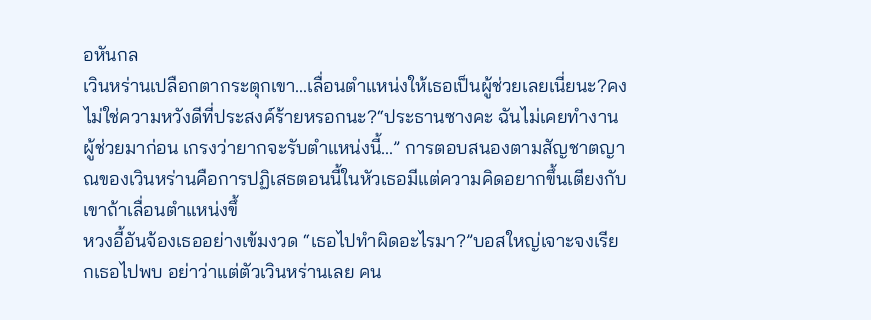อหันกล
เวินหร่านเปลือกตากระตุกเขา...เลื่อนตำแหน่งให้เธอเป็นผู้ช่วยเลยเนี่ยนะ?คงไม่ใช่ความหวังดีที่ประสงค์ร้ายหรอกนะ?“ประธานซางคะ ฉันไม่เคยทำงานผู้ช่วยมาก่อน เกรงว่ายากจะรับตำแหน่งนี้...” การตอบสนองตามสัญชาตญาณของเวินหร่านคือการปฏิเสธตอนนี้ในหัวเธอมีแต่ความคิดอยากขึ้นเตียงกับเขาถ้าเลื่อนตำแหน่งขึ้
หวงอี้อันจ้องเธออย่างเข้มงวด “เธอไปทำผิดอะไรมา?”บอสใหญ่เจาะจงเรียกเธอไปพบ อย่าว่าแต่ตัวเวินหร่านเลย คน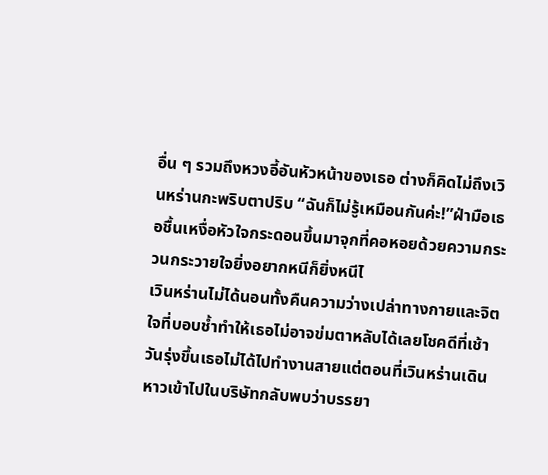อื่น ๆ รวมถึงหวงอี้อันหัวหน้าของเธอ ต่างก็คิดไม่ถึงเวินหร่านกะพริบตาปริบ “ฉันก็ไม่รู้เหมือนกันค่ะ!”ฝ่ามือเธอชื้นเหงื่อหัวใจกระดอนขึ้นมาจุกที่คอหอยด้วยความกระวนกระวายใจยิ่งอยากหนีก็ยิ่งหนีไ
เวินหร่านไม่ได้นอนทั้งคืนความว่างเปล่าทางกายและจิตใจที่บอบช้ำทำให้เธอไม่อาจข่มตาหลับได้เลยโชคดีที่เช้าวันรุ่งขึ้นเธอไม่ได้ไปทำงานสายแต่ตอนที่เวินหร่านเดินหาวเข้าไปในบริษัทกลับพบว่าบรรยา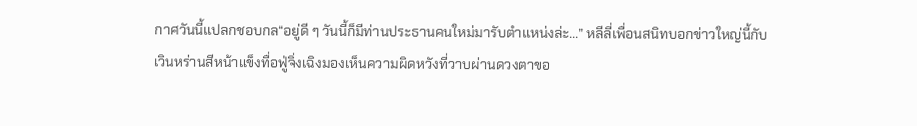กาศวันนี้แปลกชอบกล“อยู่ดี ๆ วันนี้ก็มีท่านประธานคนใหม่มารับตำแหน่งล่ะ...” หลีลี่เพื่อนสนิทบอกข่าวใหญ่นี้กับ
เวินหร่านสีหน้าแข็งทื่อฟู่จิ่งเฉิงมองเห็นความผิดหวังที่วาบผ่านดวงตาขอ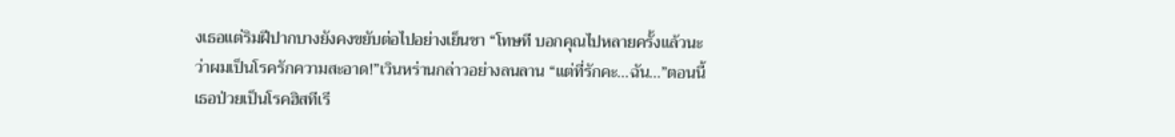งเธอแต่ริมฝีปากบางยังคงขยับต่อไปอย่างเย็นชา “โทษที บอกคุณไปหลายครั้งแล้วนะว่าผมเป็นโรครักความสะอาด!”เวินหร่านกล่าวอย่างลนลาน “แต่ที่รักคะ...ฉัน...”ตอนนี้เธอป่วยเป็นโรคฮิสทีเรี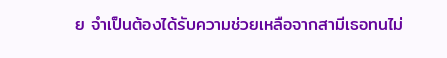ย จำเป็นต้องได้รับความช่วยเหลือจากสามีเธอทนไม่